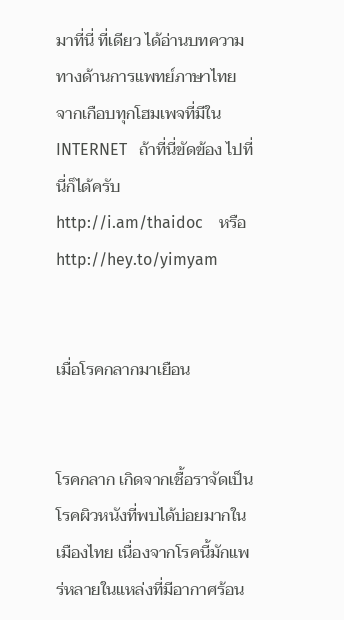มาที่นี่ ที่เดียว ได้อ่านบทความทางด้านการแพทย์ภาษาไทย
จากเกือบทุกโฮมเพจที่มีใน   INTERNET   ถ้าที่นี่ขัดข้อง ไปที่นี่ก็ได้ครับ
http://i.am/thaidoc    หรือ     http://hey.to/yimyam


เมื่อโรคกลากมาเยือน


โรคกลาก เกิดจากเชื้อราจัดเป็นโรคผิวหนังที่พบได้บ่อยมากในเมืองไทย เนื่องจากโรคนี้มักแพร่หลายในแหล่งที่มีอากาศร้อน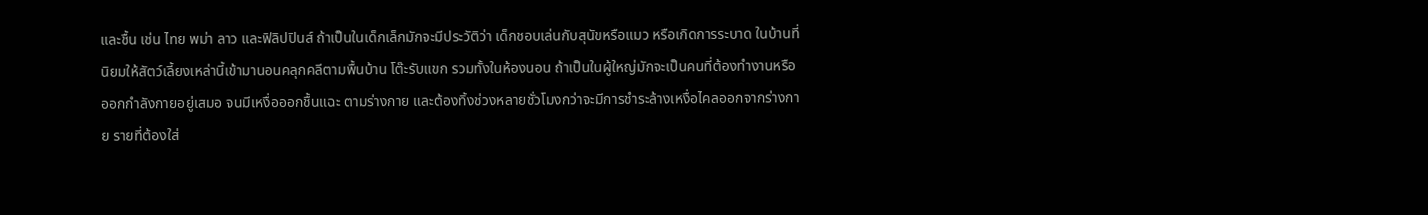และชื้น เช่น ไทย พม่า ลาว และฟิลิปปินส์ ถ้าเป็นในเด็กเล็กมักจะมีประวัติว่า เด็กชอบเล่นกับสุนัขหรือแมว หรือเกิดการระบาด ในบ้านที่นิยมให้สัตว์เลี้ยงเหล่านี้เข้ามานอนคลุกคลีตามพื้นบ้าน โต๊ะรับแขก รวมทั้งในห้องนอน ถ้าเป็นในผู้ใหญ่มักจะเป็นคนที่ต้องทำงานหรือออกกำลังกายอยู่เสมอ จนมีเหงื่อออกชื้นแฉะ ตามร่างกาย และต้องทิ้งช่วงหลายชั่วโมงกว่าจะมีการชำระล้างเหงื่อไคลออกจากร่างกาย รายที่ต้องใส่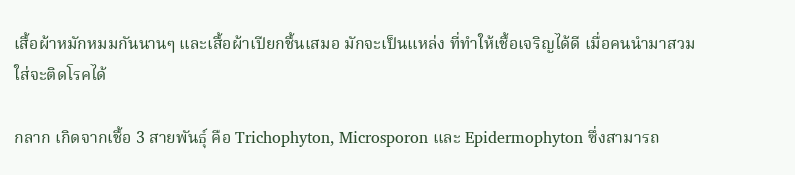เสื้อผ้าหมักหมมกันนานๆ และเสื้อผ้าเปียกชื้นเสมอ มักจะเป็นแหล่ง ที่ทำให้เชื้อเจริญได้ดี เมื่อคนนำมาสวมใส่จะติดโรคได้

กลาก เกิดจากเชื้อ 3 สายพันธุ์ คือ Trichophyton, Microsporon และ Epidermophyton ซึ่งสามารถ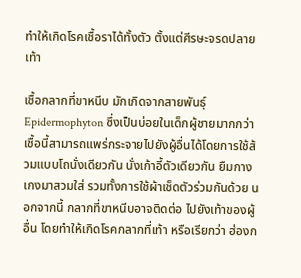ทำให้เกิดโรคเชื้อราได้ทั้งตัว ตั้งแต่ศีรษะจรดปลายเท้า

เชื้อกลากที่ขาหนีบ มักเกิดจากสายพันธุ์ Epidermophyton ซึ่งเป็นบ่อยในเด็กผู้ชายมากกว่า เชื้อนี้สามารถแพร่กระจายไปยังผู้อื่นได้โดยการใช้ส้วมแบบโถนั่งเดียวกัน นั่งเก้าอี้ตัวเดียวกัน ยืมกางเกงมาสวมใส่ รวมทั้งการใช้ผ้าเช็ดตัวร่วมกันด้วย นอกจากนี้ กลากที่ขาหนีบอาจติดต่อ ไปยังเท้าของผู้อื่น โดยทำให้เกิดโรคกลากที่เท้า หรือเรียกว่า ฮ่องก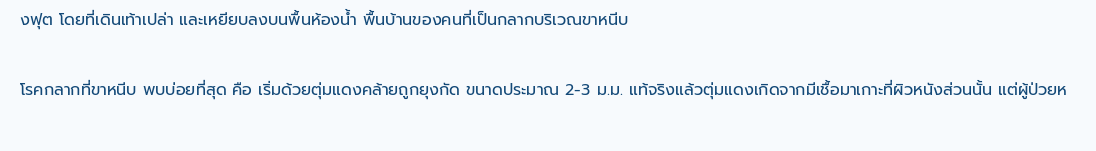งฟุต โดยที่เดินเท้าเปล่า และเหยียบลงบนพื้นห้องน้ำ พื้นบ้านของคนที่เป็นกลากบริเวณขาหนีบ

โรคกลากที่ขาหนีบ พบบ่อยที่สุด คือ เริ่มด้วยตุ่มแดงคล้ายถูกยุงกัด ขนาดประมาณ 2-3 ม.ม. แท้จริงแล้วตุ่มแดงเกิดจากมีเชื้อมาเกาะที่ผิวหนังส่วนนั้น แต่ผู้ป่วยห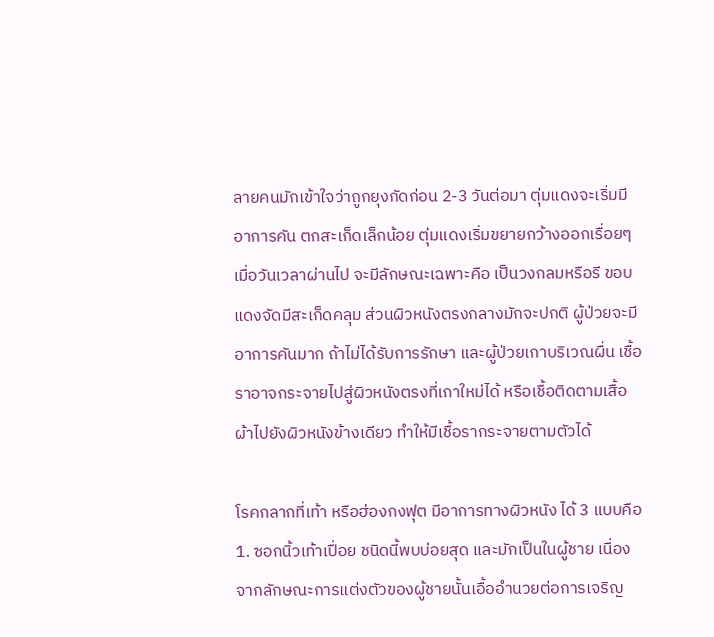ลายคนมักเข้าใจว่าถูกยุงกัดก่อน 2-3 วันต่อมา ตุ่มแดงจะเริ่มมีอาการคัน ตกสะเก็ดเล็กน้อย ตุ่มแดงเริ่มขยายกว้างออกเรื่อยๆ เมื่อวันเวลาผ่านไป จะมีลักษณะเฉพาะคือ เป็นวงกลมหรือรี ขอบแดงจัดมีสะเก็ดคลุม ส่วนผิวหนังตรงกลางมักจะปกติ ผู้ป่วยจะมีอาการคันมาก ถ้าไม่ได้รับการรักษา และผู้ป่วยเกาบริเวณผื่น เชื้อราอาจกระจายไปสู่ผิวหนังตรงที่เกาใหม่ได้ หรือเชื้อติดตามเสื้อผ้าไปยังผิวหนังข้างเดียว ทำให้มีเชื้อรากระจายตามตัวได้

โรคกลากที่เท้า หรือฮ่องกงฟุต มีอาการทางผิวหนัง ได้ 3 แบบคือ
1. ซอกนิ้วเท้าเปื่อย ชนิดนี้พบบ่อยสุด และมักเป็นในผู้ชาย เนื่องจากลักษณะการแต่งตัวของผู้ชายนั้นเอื้ออำนวยต่อการเจริญ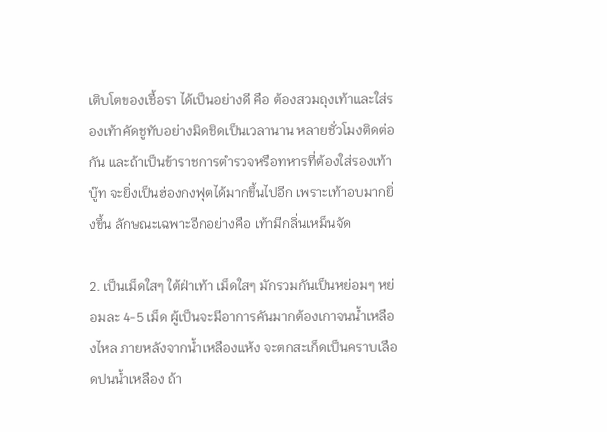เติบโตของเชื้อรา ได้เป็นอย่างดี คือ ต้องสวมถุงเท้าและใส่รองเท้าคัดชูทับอย่างมิดชิดเป็นเวลานาน หลายชั่วโมงติดต่อกัน และถ้าเป็นข้าราชการตำรวจหรือทหารที่ต้องใส่รองเท้าบู๊ท จะยิ่งเป็นฮ่องกงฟุตได้มากขึ้นไปอีก เพราะเท้าอบมากยิ่งขึ้น ลักษณะเฉพาะอีกอย่างคือ เท้ามีกลิ่นเหม็นจัด

2. เป็นเม็ดใสๆ ใต้ฝ่าเท้า เม็ดใสๆ มักรวมกันเป็นหย่อมๆ หย่อมละ 4-5 เม็ด ผู้เป็นจะมีอาการคันมากต้องเกาจนน้ำเหลืองไหล ภายหลังจากน้ำเหลืองแห้ง จะตกสะเก็ดเป็นคราบเลือดปนน้ำเหลือง ถ้า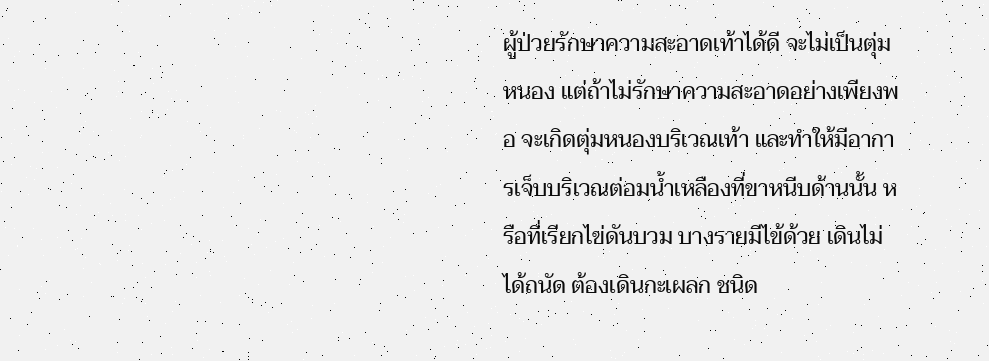ผู้ป่วยรักษาความสะอาดเท้าได้ดี จะไม่เป็นตุ่มหนอง แต่ถ้าไม่รักษาความสะอาดอย่างเพียงพอ จะเกิดตุ่มหนองบริเวณเท้า และทำให้มีอาการเจ็บบริเวณต่อมน้ำเหลืองที่ขาหนีบด้านนั้น หรือที่เรียกไข่ดันบวม บางรายมีไข้ด้วย เดินไม่ได้ถนัด ต้องเดินกะเผลก ชนิด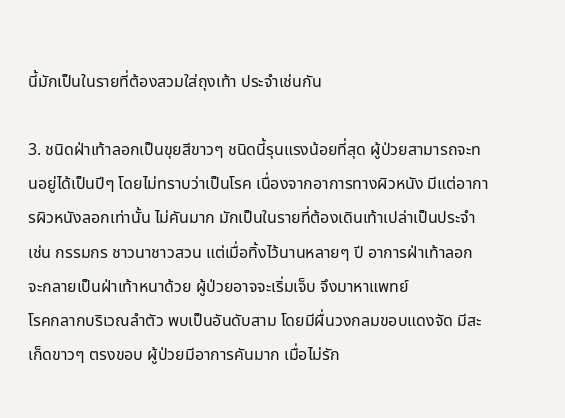นี้มักเป็นในรายที่ต้องสวมใส่ถุงเท้า ประจำเช่นกัน

3. ชนิดฝ่าเท้าลอกเป็นขุยสีขาวๆ ชนิดนี้รุนแรงน้อยที่สุด ผู้ป่วยสามารถจะทนอยู่ได้เป็นปีๆ โดยไม่ทราบว่าเป็นโรค เนื่องจากอาการทางผิวหนัง มีแต่อาการผิวหนังลอกเท่านั้น ไม่คันมาก มักเป็นในรายที่ต้องเดินเท้าเปล่าเป็นประจำ เช่น กรรมกร ชาวนาชาวสวน แต่เมื่อทิ้งไว้นานหลายๆ ปี อาการฝ่าเท้าลอก จะกลายเป็นฝ่าเท้าหนาด้วย ผู้ป่วยอาจจะเริ่มเจ็บ จึงมาหาแพทย์
โรคกลากบริเวณลำตัว พบเป็นอันดับสาม โดยมีผื่นวงกลมขอบแดงจัด มีสะเก็ดขาวๆ ตรงขอบ ผู้ป่วยมีอาการคันมาก เมื่อไม่รัก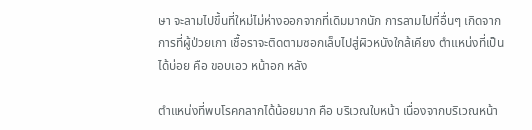ษา จะลามไปขึ้นที่ใหม่ไม่ห่างออกจากที่เดิมมากนัก การลามไปที่อื่นๆ เกิดจากการที่ผู้ป่วยเกา เชื้อราจะติดตามซอกเล็บไปสู่ผิวหนังใกล้เคียง ตำแหน่งที่เป็นได้บ่อย คือ ขอบเอว หน้าอก หลัง

ตำแหน่งที่พบโรคกลากได้น้อยมาก คือ บริเวณใบหน้า เนื่องจากบริเวณหน้า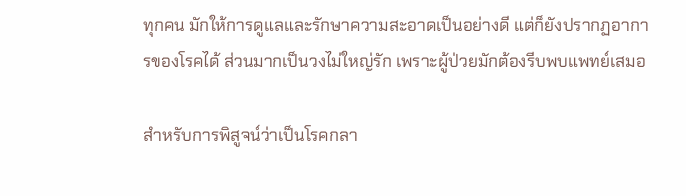ทุกคน มักให้การดูแลและรักษาความสะอาดเป็นอย่างดี แต่ก็ยังปรากฏอาการของโรคได้ ส่วนมากเป็นวงไม่ใหญ่รัก เพราะผู้ป่วยมักต้องรีบพบแพทย์เสมอ

สำหรับการพิสูจน์ว่าเป็นโรคกลา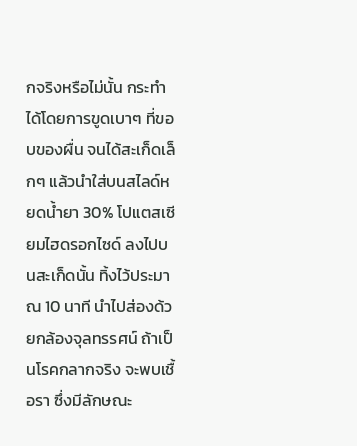กจริงหรือไม่นั้น กระทำได้โดยการขูดเบาๆ ที่ขอบของผื่น จนได้สะเก็ดเล็กๆ แล้วนำใส่บนสไลด์หยดน้ำยา 30% โปแตสเซียมไฮดรอกไซด์ ลงไปบนสะเก็ดนั้น ทิ้งไว้ประมาณ 10 นาที นำไปส่องด้วยกล้องจุลทรรศน์ ถ้าเป็นโรคกลากจริง จะพบเชื้อรา ซึ่งมีลักษณะ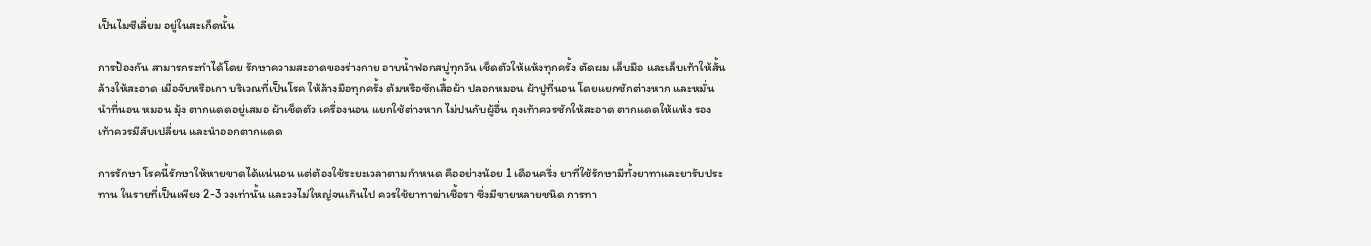เป็นไมซีเลี่ยม อยู่ในสะเก็ดนั้น

การป้องกัน สามารกระทำได้โดย รักษาความสะอาดของร่างกาย อาบน้ำฟอกสบู่ทุกวัน เช็ดตัวให้แห้งทุกครั้ง ตัดผม เล็บมือ และเล็บเท้าให้สั้น ล้างให้สะอาด เมื่อจับหรือเกา บริเวณที่เป็นโรค ให้ล้างมือทุกครั้ง ต้มหรือซักเสื้อผ้า ปลอกหมอน ผ้าปูที่นอน โดยแยกซักต่างหาก และหมั่นนำที่นอน หมอน มุ้ง ตากแดดอยู่เสมอ ผ้าเช็ดตัว เครื่องนอน แยกใช้ต่างหาก ไม่ปนกับผู้อื่น ถุงเท้าควรซักให้สะอาด ตากแดดให้แห้ง รองเท้าควรมีสับเปลี่ยน และนำออกตากแดด

การรักษา โรคนี้รักษาให้หายขาดได้แน่นอน แต่ต้องใช้ระยะเวลาตามกำหนด คืออย่างน้อย 1 เดือนครึ่ง ยาที่ใช้รักษามีทั้งยาทาและยารับประทาน ในรายที่เป็นเพียง 2-3 วงเท่านั้น และวงไม่ใหญ่จนเกินไป ควรใช้ยาทาฆ่าเชื้อรา ซึ่งมีขายหลายชนิด การทา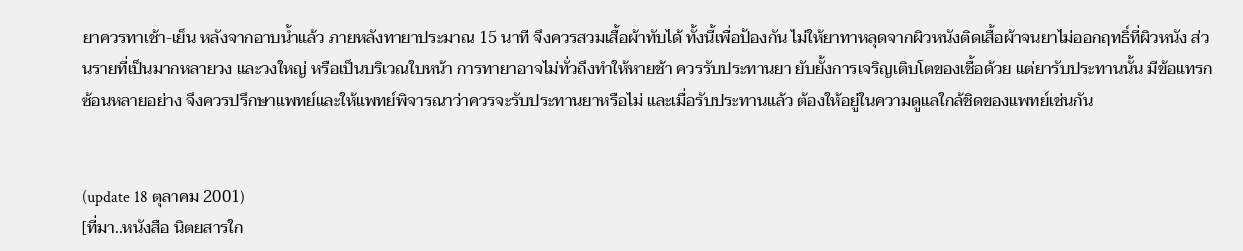ยาควรทาเช้า-เย็น หลังจากอาบน้ำแล้ว ภายหลังทายาประมาณ 15 นาที จึงควรสวมเสื้อผ้าทับได้ ทั้งนี้เพื่อป้องกัน ไม่ให้ยาทาหลุดจากผิวหนังติดเสื้อผ้าจนยาไม่ออกฤทธิ์ที่ผิวหนัง ส่วนรายที่เป็นมากหลายวง และวงใหญ่ หรือเป็นบริเวณใบหน้า การทายาอาจไม่ทั่วถึงทำให้หายช้า ควรรับประทานยา ยับยั้งการเจริญเติบโตของเชื้อด้วย แต่ยารับประทานนั้น มีข้อแทรกซ้อนหลายอย่าง จึงควรปรึกษาแพทย์และให้แพทย์พิจารณาว่าควรจะรับประทานยาหรือไม่ และเมื่อรับประทานแล้ว ต้องให้อยู่ในความดูแลใกล้ชิดของแพทย์เช่นกัน


(update 18 ตุลาคม 2001)
[ที่มา..หนังสือ นิตยสารใก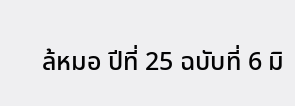ล้หมอ ปีที่ 25 ฉบับที่ 6 มิ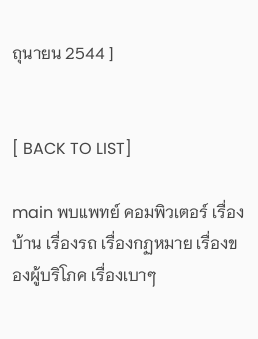ถุนายน 2544 ]


[ BACK TO LIST]

main พบแพทย์ คอมพิวเตอร์ เรื่องบ้าน เรื่องรถ เรื่องกฏหมาย เรื่องของผู้บริโภค เรื่องเบาๆ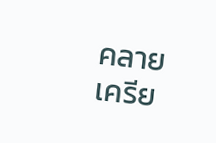คลายเครีย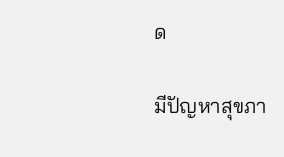ด

มีปัญหาสุขภา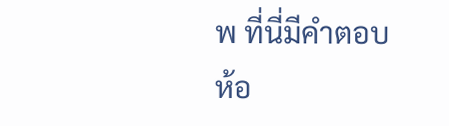พ ที่นี่มีคำตอบ ห้อ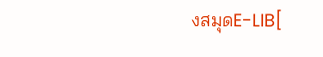งสมุดE-LIB[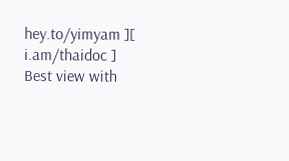hey.to/yimyam ][ i.am/thaidoc ]
Best view with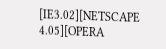[IE3.02][NETSCAPE 4.05][OPERA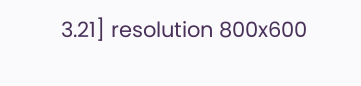3.21] resolution 800x600